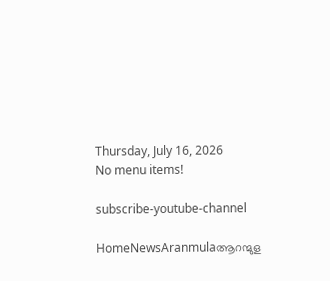Thursday, July 16, 2026
No menu items!

subscribe-youtube-channel

HomeNewsAranmulaആറന്മുള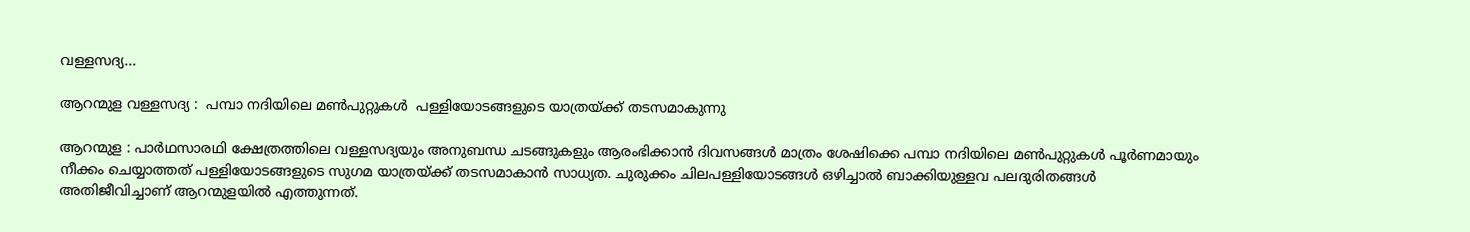വള്ളസദ്യ...

ആറന്മുള വള്ളസദ്യ :  പമ്പാ നദിയിലെ മണ്‍പുറ്റുകള്‍  പള്ളിയോടങ്ങളുടെ യാത്രയ്ക്ക് തടസമാകുന്നു

ആറന്മുള : പാർഥസാരഥി ക്ഷേത്രത്തിലെ വള്ളസദ്യയും അനുബന്ധ ചടങ്ങുകളും ആരംഭിക്കാന്‍ ദിവസങ്ങള്‍ മാത്രം ശേഷിക്കെ പമ്പാ നദിയിലെ മണ്‍പുറ്റുകള്‍ പൂർണമായും നീക്കം ചെയ്യാത്തത് പള്ളിയോടങ്ങളുടെ സുഗമ യാത്രയ്ക്ക് തടസമാകാൻ സാധ്യത. ചുരുക്കം ചിലപള്ളിയോടങ്ങള്‍ ഒഴിച്ചാല്‍ ബാക്കിയുള്ളവ പലദുരിതങ്ങള്‍ അതിജീവിച്ചാണ് ആറന്മുളയില്‍ എത്തുന്നത്.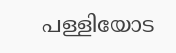പള്ളിയോട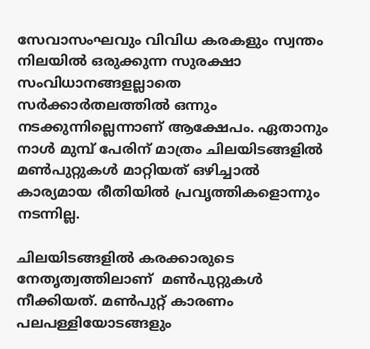സേവാസംഘവും വിവിധ കരകളും സ്വന്തം നിലയില്‍ ഒരുക്കുന്ന സുരക്ഷാ സംവിധാനങ്ങളല്ലാതെ സര്‍ക്കാര്‍തലത്തില്‍ ഒന്നും നടക്കുന്നില്ലെന്നാണ് ആക്ഷേപം. ഏതാനും നാൾ മുമ്പ് പേരിന് മാത്രം ചിലയിടങ്ങളിൽ മൺപുറ്റുകൾ മാറ്റിയത് ഒഴിച്ചാൽ കാര്യമായ രീതിയിൽ പ്രവൃത്തികളൊന്നും നടന്നില്ല.

ചിലയിടങ്ങളിൽ കരക്കാരുടെ നേതൃത്വത്തിലാണ്  മണ്‍പുറ്റുകൾ നീക്കിയത്. മണ്‍പുറ്റ് കാരണം പലപള്ളിയോടങ്ങളും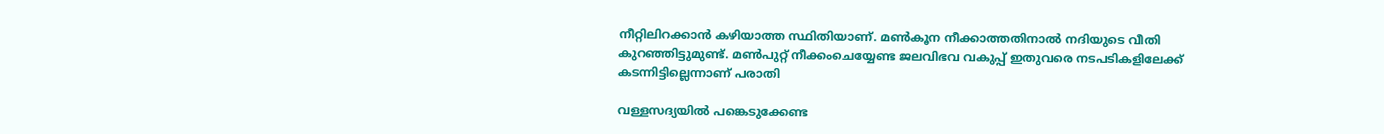നീറ്റിലിറക്കാന്‍ കഴിയാത്ത സ്ഥിതിയാണ്. മണ്‍കൂന നീക്കാത്തതിനാല്‍ നദിയുടെ വീതി കുറഞ്ഞിട്ടുമുണ്ട്. മണ്‍പുറ്റ് നീക്കംചെയ്യേണ്ട ജലവിഭവ വകുപ്പ് ഇതുവരെ നടപടികളിലേക്ക് കടന്നിട്ടില്ലെന്നാണ് പരാതി

വള്ളസദ്യയില്‍ പങ്കെടുക്കേണ്ട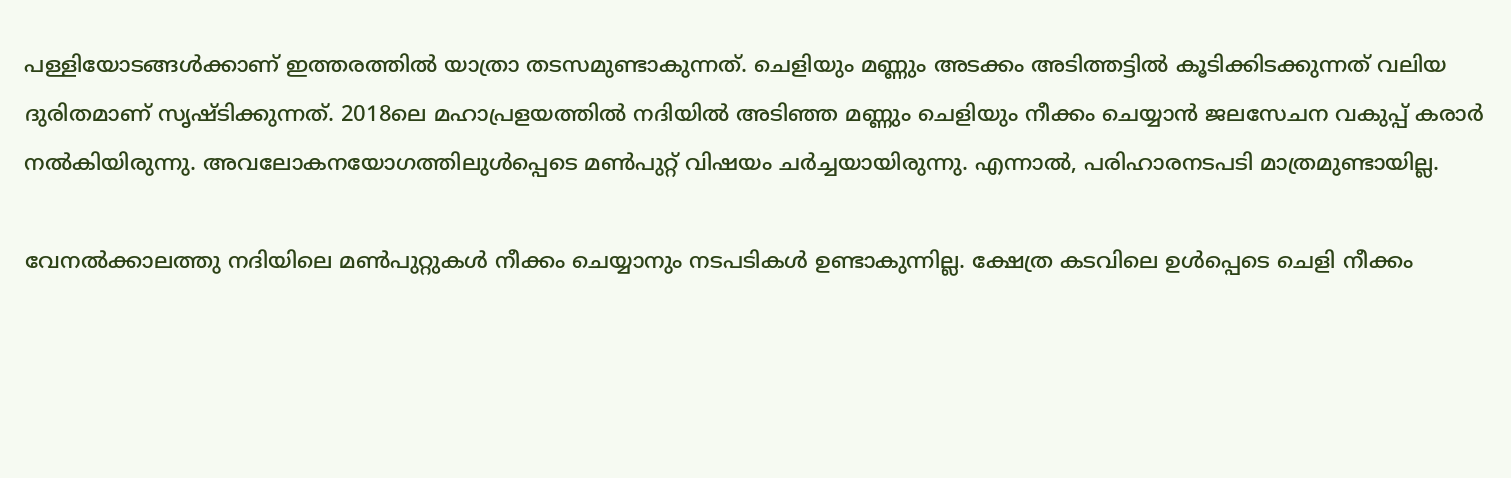പള്ളിയോടങ്ങള്‍ക്കാണ് ഇത്തരത്തിൽ യാത്രാ തടസമുണ്ടാകുന്നത്. ചെളിയും മണ്ണും അടക്കം അടിത്തട്ടില്‍ കൂടിക്കിടക്കുന്നത് വലിയ ദുരിതമാണ് സൃഷ്‌ടിക്കുന്നത്. 2018ലെ മഹാപ്രളയത്തില്‍ നദിയില്‍ അടിഞ്ഞ മണ്ണും ചെളിയും നീക്കം ചെയ്യാന്‍ ജലസേചന വകുപ്പ് കരാര്‍ നല്‍കിയിരുന്നു. അവലോകനയോഗത്തിലുള്‍പ്പെടെ മണ്‍പുറ്റ് വിഷയം ചര്‍ച്ചയായിരുന്നു. എന്നാല്‍, പരിഹാരനടപടി മാത്രമുണ്ടായില്ല.

വേനല്‍ക്കാലത്തു നദിയിലെ മണ്‍പുറ്റുകള്‍ നീക്കം ചെയ്യാനും നടപടികൾ ഉണ്ടാകുന്നില്ല. ക്ഷേത്ര കടവിലെ ഉൾപ്പെടെ ചെളി നീക്കം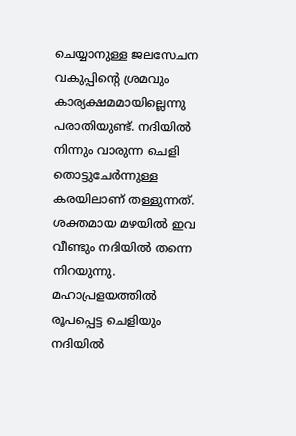ചെയ്യാനുള്ള ജലസേചന വകുപ്പിന്റെ ശ്രമവും കാര്യക്ഷമമായില്ലെന്നു പരാതിയുണ്ട്. നദിയില്‍ നിന്നും വാരുന്ന ചെളി തൊട്ടുചേര്‍ന്നുള്ള കരയിലാണ് തള്ളുന്നത്. ശക്തമായ മഴയിൽ ഇവ വീണ്ടും നദിയിൽ തന്നെ നിറയുന്നു. മഹാപ്രളയത്തിൽ രൂപപ്പെട്ട ചെളിയും നദിയിൽ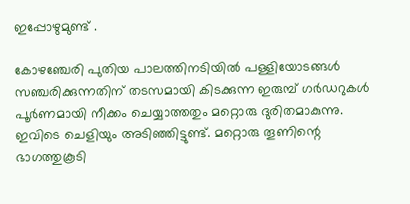ഇപ്പോഴുമുണ്ട് .

കോഴഞ്ചേരി പുതിയ പാലത്തിനടിയില്‍ പള്ളിയോടങ്ങള്‍ സഞ്ചരിക്കുന്നതിന് തടസമായി കിടക്കുന്ന ഇരുമ്പ് ഗര്‍ഡറുകള്‍ പൂര്‍ണമായി നീക്കം ചെയ്യാത്തതും മറ്റൊരു ദുരിതമാകുന്നു. ഇവിടെ ചെളിയും അടിഞ്ഞിട്ടുണ്ട്. മറ്റൊരു തൂണിന്റെ ഭാഗത്തുകൂടി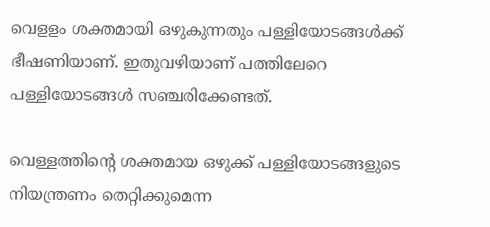വെളളം ശക്തമായി ഒഴുകുന്നതും പള്ളിയോടങ്ങൾക്ക് ഭീഷണിയാണ്. ഇതുവഴിയാണ് പത്തിലേറെ പള്ളിയോടങ്ങള്‍ സഞ്ചരിക്കേണ്ടത്.

വെള്ളത്തിന്റെ ശക്തമായ ഒഴുക്ക് പള്ളിയോടങ്ങളുടെ നിയന്ത്രണം തെറ്റിക്കുമെന്ന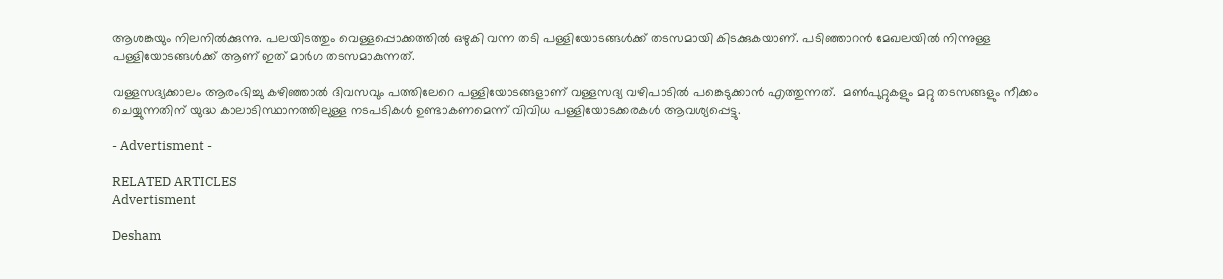ആശങ്കയും നിലനിൽക്കുന്നു. പലയിടത്തും വെള്ളപ്പൊക്കത്തില്‍ ഒഴുകി വന്ന തടി പള്ളിയോടങ്ങള്‍ക്ക് തടസമായി കിടക്കുകയാണ്. പടിഞ്ഞാറന്‍ മേഖലയില്‍ നിന്നുള്ള പള്ളിയോടങ്ങള്‍ക്ക് ആണ് ഇത് മാര്‍ഗ തടസമാകുന്നത്.

വള്ളസദ്യക്കാലം ആരംഭിച്ചു കഴിഞ്ഞാൽ ദിവസവും പത്തിലേറെ പള്ളിയോടങ്ങളാണ് വള്ളസദ്യ വഴിപാടിൽ പങ്കെടുക്കാൻ എത്തുന്നത്.  മൺപുറ്റുകളും മറ്റു തടസങ്ങളും നീക്കം ചെയ്യുന്നതിന് യുദ്ധ കാലാടിസ്ഥാനത്തിലുള്ള നടപടികൾ ഉണ്ടാകണമെന്ന് വിവിധ പള്ളിയോടക്കരകൾ ആവശ്യപ്പെട്ടു.

- Advertisment -

RELATED ARTICLES
Advertisment

Desham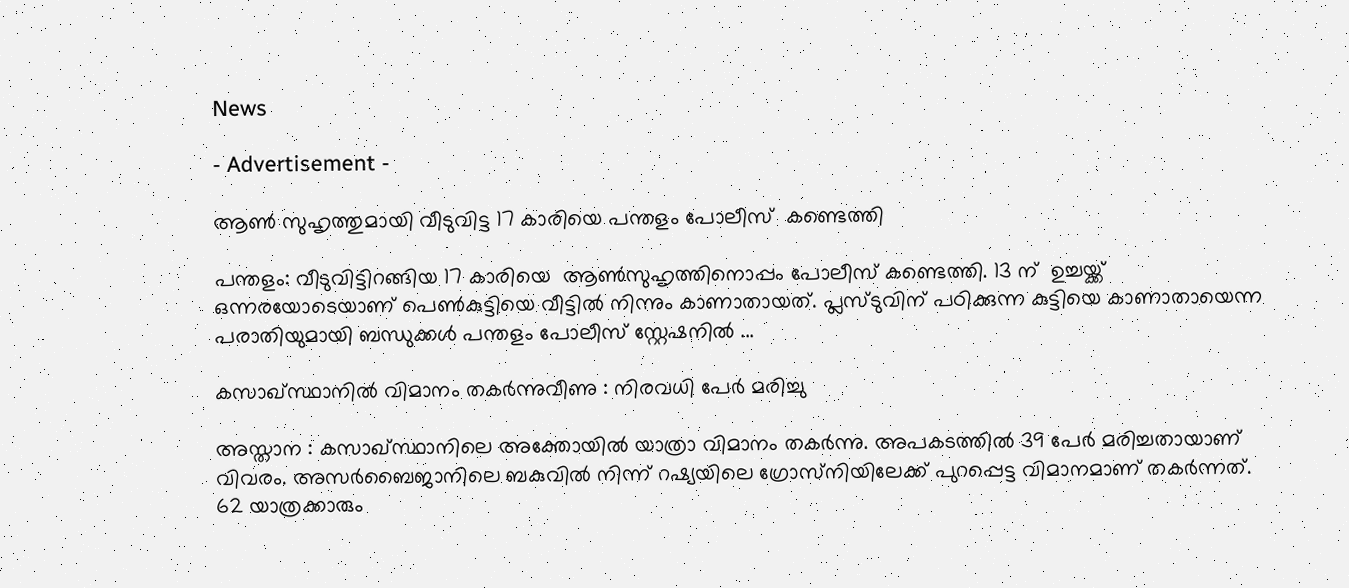News

- Advertisement -

ആൺ സുഹൃത്തുമായി വീടുവിട്ട 17 കാരിയെ പന്തളം പോലീസ്  കണ്ടെത്തി

പന്തളം: വീടുവിട്ടിറങ്ങിയ 17 കാരിയെ  ആൺസുഹൃത്തിനൊപ്പം പോലീസ് കണ്ടെത്തി. 13 ന്  ഉച്ചയ്ക്ക്  ഒന്നരയോടെയാണ്‌ പെൺകുട്ടിയെ വീട്ടിൽ നിന്നും കാണാതായത്. പ്ലസ്ടുവിന് പഠിക്കുന്ന കുട്ടിയെ കാണാതായെന്ന പരാതിയുമായി ബന്ധുക്കൾ പന്തളം പോലീസ് സ്റ്റേഷനിൽ ...

കസാഖ്സ്ഥാനില്‍ വിമാനം തകര്‍ന്നുവീണു : നിരവധി പേർ മരിച്ചു

അസ്താന : കസാഖ്സ്ഥാനിലെ അക്തോയില്‍ യാത്രാ വിമാനം തകര്‍ന്നു. അപകടത്തിൽ 39 പേർ മരിച്ചതായാണ് വിവരം. അസർബൈജാനിലെ ബകുവിൽ നിന്ന് റഷ്യയിലെ ഗ്രോസ്‌നിയിലേക്ക് പുറപ്പെട്ട വിമാനമാണ് തകർന്നത്. 62 യാത്രക്കാരും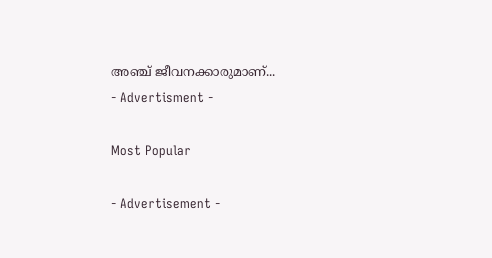അഞ്ച് ജീവനക്കാരുമാണ്...
- Advertisment -

Most Popular

- Advertisement -